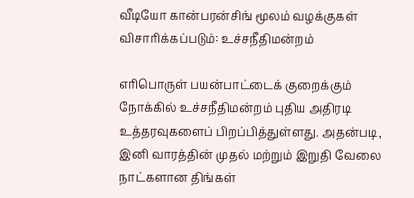வீடியோ கான்பரன்சிங் மூலம் வழக்குகள் விசாரிக்கப்படும்: உச்சநீதிமன்றம்

எரிபொருள் பயன்பாட்டைக் குறைக்கும் நோக்கில் உச்சநீதிமன்றம் புதிய அதிரடி உத்தரவுகளைப் பிறப்பித்துள்ளது. அதன்படி, இனி வாரத்தின் முதல் மற்றும் இறுதி வேலை நாட்களான திங்கள்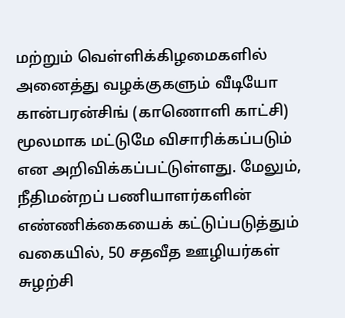மற்றும் வெள்ளிக்கிழமைகளில் அனைத்து வழக்குகளும் வீடியோ கான்பரன்சிங் (காணொளி காட்சி) மூலமாக மட்டுமே விசாரிக்கப்படும் என அறிவிக்கப்பட்டுள்ளது. மேலும், நீதிமன்றப் பணியாளர்களின் எண்ணிக்கையைக் கட்டுப்படுத்தும் வகையில், 50 சதவீத ஊழியர்கள் சுழற்சி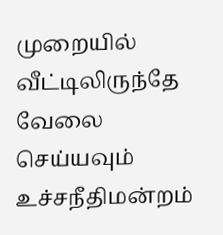முறையில் வீட்டிலிருந்தே வேலை செய்யவும் உச்சநீதிமன்றம்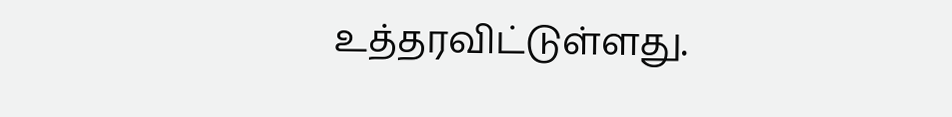உத்தரவிட்டுள்ளது.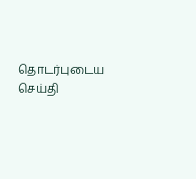தொடர்புடைய செய்தி